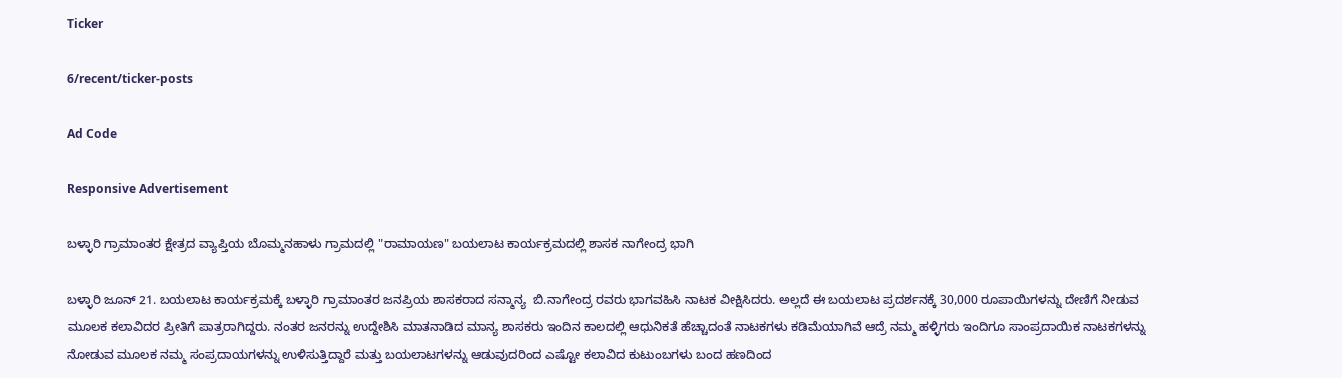Ticker

6/recent/ticker-posts

Ad Code

Responsive Advertisement

ಬಳ್ಳಾರಿ ಗ್ರಾಮಾಂತರ ಕ್ಷೇತ್ರದ ವ್ಯಾಪ್ತಿಯ ಬೊಮ್ಮನಹಾಳು ಗ್ರಾಮದಲ್ಲಿ "ರಾಮಾಯಣ" ಬಯಲಾಟ ಕಾರ್ಯಕ್ರಮದಲ್ಲಿ ಶಾಸಕ ನಾಗೇಂದ್ರ ಭಾಗಿ

ಬಳ್ಳಾರಿ ಜೂನ್ 21. ಬಯಲಾಟ ಕಾರ್ಯಕ್ರಮಕ್ಕೆ ಬಳ್ಳಾರಿ ಗ್ರಾಮಾಂತರ ಜನಪ್ರಿಯ ಶಾಸಕರಾದ ಸನ್ಮಾನ್ಯ  ಬಿ.ನಾಗೇಂದ್ರ ರವರು ಭಾಗವಹಿಸಿ ನಾಟಕ ವೀಕ್ಷಿಸಿದರು. ಅಲ್ಲದೆ ಈ ಬಯಲಾಟ ಪ್ರದರ್ಶನಕ್ಕೆ 30,000 ರೂಪಾಯಿಗಳನ್ನು ದೇಣಿಗೆ ನೀಡುವ ಮೂಲಕ ಕಲಾವಿದರ ಪ್ರೀತಿಗೆ ಪಾತ್ರರಾಗಿದ್ದರು. ನಂತರ ಜನರನ್ನು ಉದ್ದೇಶಿಸಿ ಮಾತನಾಡಿದ ಮಾನ್ಯ ಶಾಸಕರು ಇಂದಿನ ಕಾಲದಲ್ಲಿ ಆಧುನಿಕತೆ ಹೆಚ್ಚಾದಂತೆ ನಾಟಕಗಳು ಕಡಿಮೆಯಾಗಿವೆ ಆದ್ರೆ ನಮ್ಮ ಹಳ್ಳಿಗರು ಇಂದಿಗೂ ಸಾಂಪ್ರದಾಯಿಕ ನಾಟಕಗಳನ್ನು ನೋಡುವ ಮೂಲಕ ನಮ್ಮ ಸಂಪ್ರದಾಯಗಳನ್ನು ಉಳಿಸುತ್ತಿದ್ದಾರೆ ಮತ್ತು ಬಯಲಾಟಗಳನ್ನು ಆಡುವುದರಿಂದ ಎಷ್ಟೋ ಕಲಾವಿದ ಕುಟುಂಬಗಳು ಬಂದ ಹಣದಿಂದ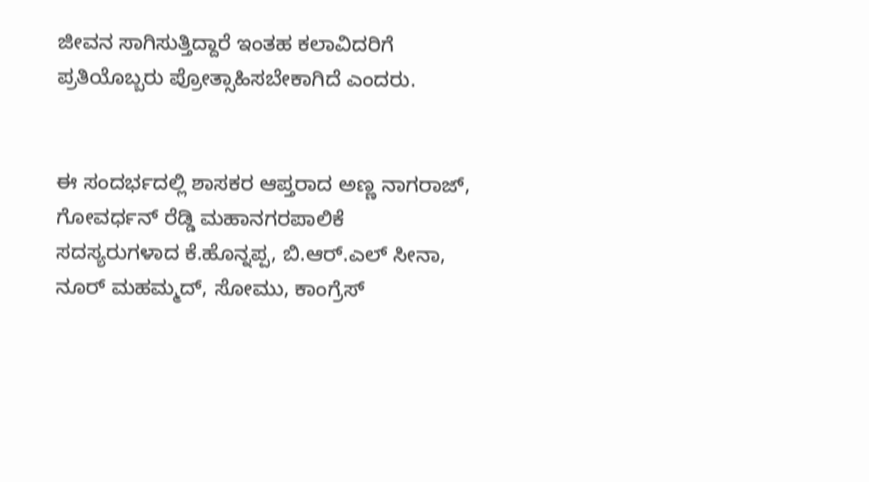ಜೀವನ ಸಾಗಿಸುತ್ತಿದ್ದಾರೆ ಇಂತಹ ಕಲಾವಿದರಿಗೆ ಪ್ರತಿಯೊಬ್ಬರು ಪ್ರೋತ್ಸಾಹಿಸಬೇಕಾಗಿದೆ ಎಂದರು.


ಈ ಸಂದರ್ಭದಲ್ಲಿ ಶಾಸಕರ ಆಪ್ತರಾದ ಅಣ್ಣ ನಾಗರಾಜ್, ಗೋವರ್ಧನ್ ರೆಡ್ಡಿ ಮಹಾನಗರಪಾಲಿಕೆ ಸದಸ್ಯರುಗಳಾದ ಕೆ.ಹೊನ್ನಪ್ಪ, ಬಿ.ಆರ್.ಎಲ್ ಸೀನಾ, ನೂರ್ ಮಹಮ್ಮದ್, ಸೋಮು, ಕಾಂಗ್ರೆಸ್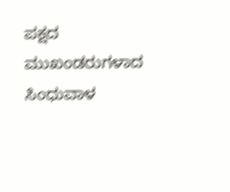ಪಕ್ಷದ ಮುಖಂಡರುಗಳಾದ ಸಿಂಧುವಾಳ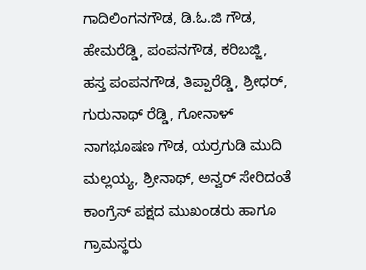ಗಾದಿಲಿಂಗನಗೌಡ, ಡಿ.ಓ.ಜಿ ಗೌಡ, ಹೇಮರೆಡ್ಡಿ, ಪಂಪನಗೌಡ, ಕರಿಬಜ್ಜಿ, ಹಸ್ತ ಪಂಪನಗೌಡ, ತಿಪ್ಪಾರೆಡ್ಡಿ, ಶ್ರೀಧರ್, ಗುರುನಾಥ್ ರೆಡ್ಡಿ, ಗೋನಾಳ್ ನಾಗಭೂಷಣ ಗೌಡ, ಯರ್ರಗುಡಿ ಮುದಿ ಮಲ್ಲಯ್ಯ, ಶ್ರೀನಾಥ್, ಅನ್ವರ್ ಸೇರಿದಂತೆ ಕಾಂಗ್ರೆಸ್ ಪಕ್ಷದ ಮುಖಂಡರು ಹಾಗೂ ಗ್ರಾಮಸ್ಥರು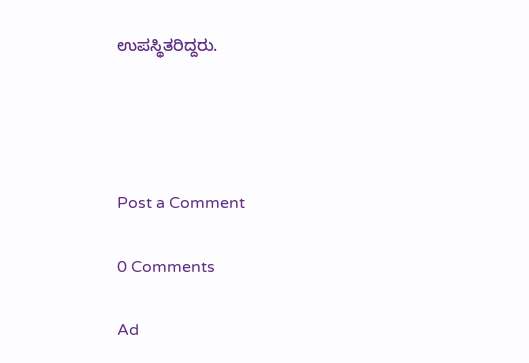ಉಪಸ್ಥಿತರಿದ್ದರು.




Post a Comment

0 Comments

Ad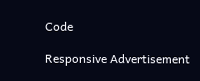Code

Responsive Advertisement